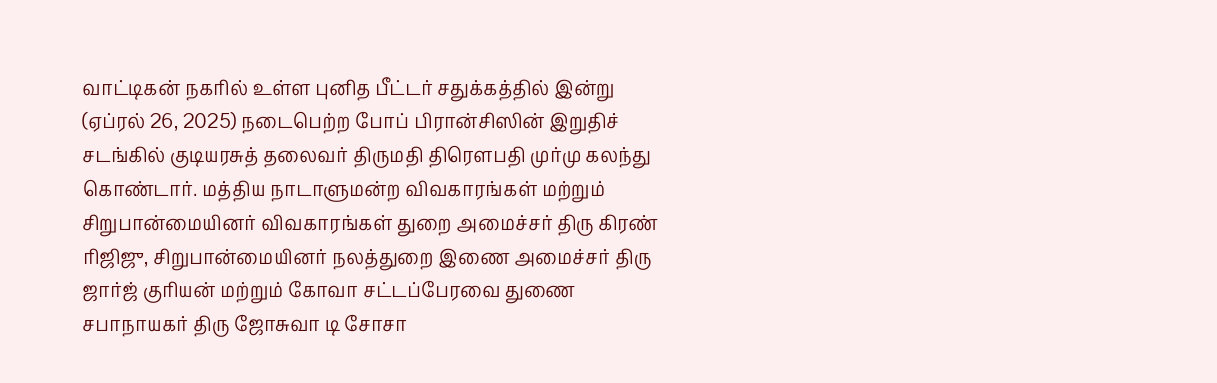வாட்டிகன் நகரில் உள்ள புனித பீட்டர் சதுக்கத்தில் இன்று (ஏப்ரல் 26, 2025) நடைபெற்ற போப் பிரான்சிஸின் இறுதிச் சடங்கில் குடியரசுத் தலைவர் திருமதி திரௌபதி முர்மு கலந்து கொண்டார். மத்திய நாடாளுமன்ற விவகாரங்கள் மற்றும் சிறுபான்மையினர் விவகாரங்கள் துறை அமைச்சர் திரு கிரண் ரிஜிஜு, சிறுபான்மையினர் நலத்துறை இணை அமைச்சர் திரு ஜார்ஜ் குரியன் மற்றும் கோவா சட்டப்பேரவை துணை சபாநாயகர் திரு ஜோசுவா டி சோசா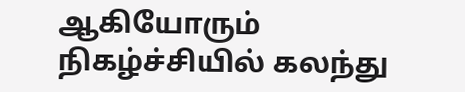ஆகியோரும் நிகழ்ச்சியில் கலந்து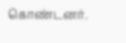கொண்டனர்.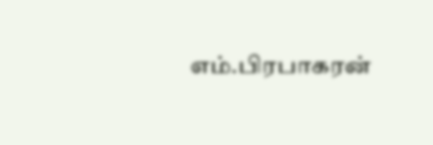எம்.பிரபாகரன்